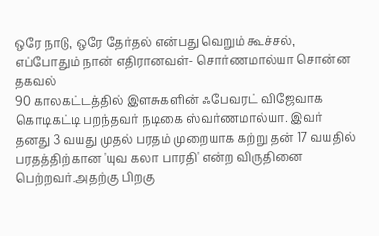ஒரே நாடு, ஒரே தேர்தல் என்பது வெறும் கூச்சல், எப்போதும் நான் எதிரானவள்- சொர்ணமால்யா சொன்ன தகவல்
90 காலகட்டத்தில் இளசுகளின் ஃபேவரட் விஜேவாக கொடிகட்டி பறந்தவர் நடிகை ஸ்வர்ணமால்யா. இவர் தனது 3 வயது முதல் பரதம் முறையாக கற்று தன் 17 வயதில் பரதத்திற்கான 'யுவ கலா பாரதி' என்ற விருதினை பெற்றவர்.அதற்கு பிறகு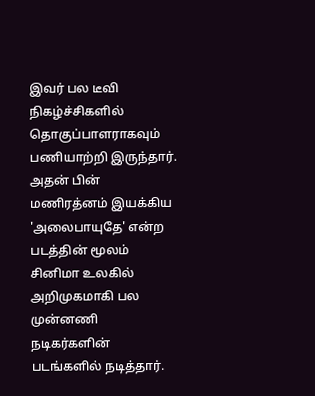இவர் பல டீவி நிகழ்ச்சிகளில் தொகுப்பாளராகவும் பணியாற்றி இருந்தார். அதன் பின் மணிரத்னம் இயக்கிய 'அலைபாயுதே' என்ற படத்தின் மூலம் சினிமா உலகில் அறிமுகமாகி பல முன்னணி நடிகர்களின் படங்களில் நடித்தார்.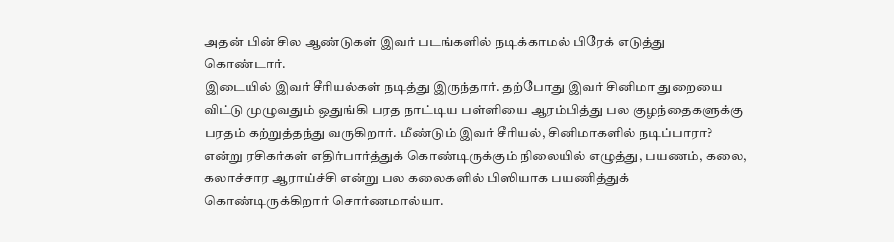அதன் பின் சில ஆண்டுகள் இவர் படங்களில் நடிக்காமல் பிரேக் எடுத்து கொண்டார்.
இடையில் இவர் சீரியல்கள் நடித்து இருந்தார். தற்போது இவர் சினிமா துறையை விட்டு முழுவதும் ஒதுங்கி பரத நாட்டிய பள்ளியை ஆரம்பித்து பல குழந்தைகளுக்கு பரதம் கற்றுத்தந்து வருகிறார். மீண்டும் இவர் சீரியல், சினிமாகளில் நடிப்பாரா? என்று ரசிகர்கள் எதிர்பார்த்துக் கொண்டிருக்கும் நிலையில் எழுத்து, பயணம், கலை, கலாச்சார ஆராய்ச்சி என்று பல கலைகளில் பிஸியாக பயணித்துக் கொண்டிருக்கிறார் சொர்ணமால்யா.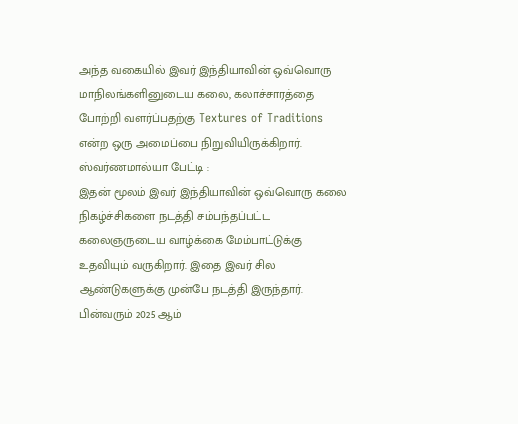அந்த வகையில் இவர் இந்தியாவின் ஒவ்வொரு மாநிலங்களினுடைய கலை, கலாச்சாரத்தை போற்றி வளர்ப்பதற்கு Textures of Traditions என்ற ஒரு அமைப்பை நிறுவியிருக்கிறார்.
ஸ்வர்ணமால்யா பேட்டி :
இதன் மூலம் இவர் இந்தியாவின் ஒவ்வொரு கலை நிகழ்ச்சிகளை நடத்தி சம்பந்தப்பட்ட கலைஞருடைய வாழ்க்கை மேம்பாட்டுக்கு உதவியும் வருகிறார். இதை இவர் சில ஆண்டுகளுக்கு முன்பே நடத்தி இருந்தார். பின்வரும் 2025 ஆம்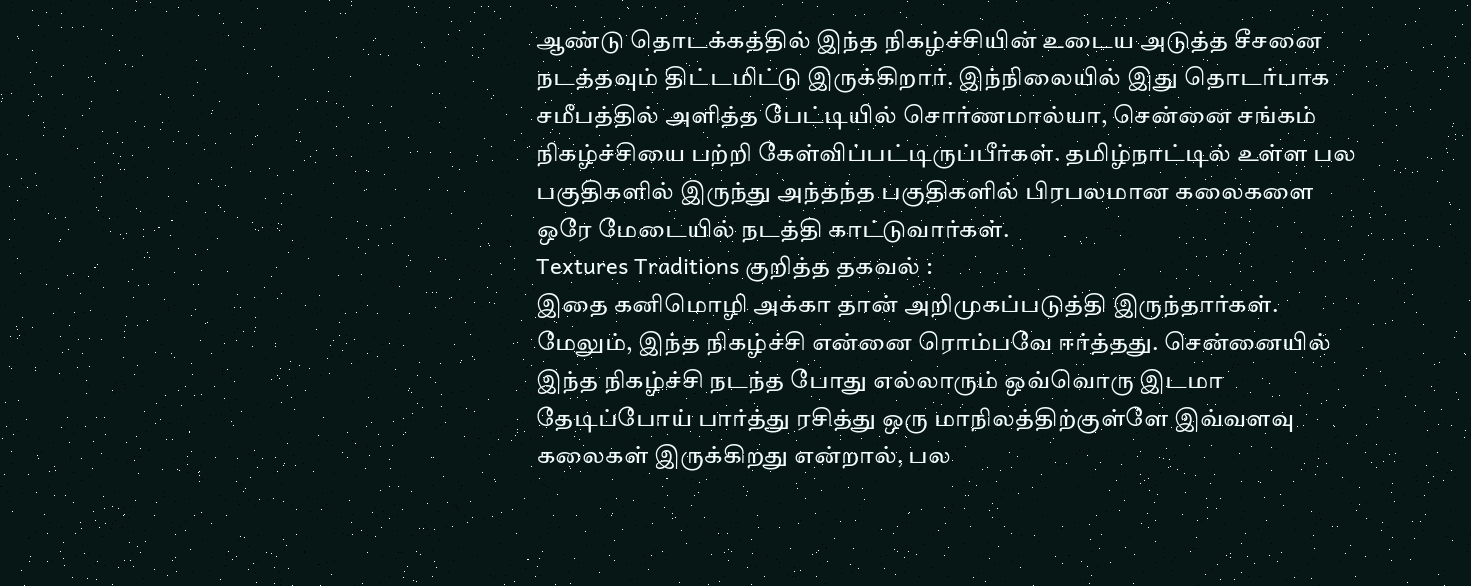ஆண்டு தொடக்கத்தில் இந்த நிகழ்ச்சியின் உடைய அடுத்த சீசனை நடத்தவும் திட்டமிட்டு இருக்கிறார். இந்நிலையில் இது தொடர்பாக சமீபத்தில் அளித்த பேட்டியில் சொர்ணமால்யா, சென்னை சங்கம் நிகழ்ச்சியை பற்றி கேள்விப்பட்டிருப்பீர்கள். தமிழ்நாட்டில் உள்ள பல பகுதிகளில் இருந்து அந்தந்த பகுதிகளில் பிரபலமான கலைகளை ஒரே மேடையில் நடத்தி காட்டுவார்கள்.
Textures Traditions குறித்த தகவல் :
இதை கனிமொழி அக்கா தான் அறிமுகப்படுத்தி இருந்தார்கள். மேலும், இந்த நிகழ்ச்சி என்னை ரொம்பவே ஈர்த்தது. சென்னையில் இந்த நிகழ்ச்சி நடந்த போது எல்லாரும் ஒவ்வொரு இடமா தேடிப்போய் பார்த்து ரசித்து ஒரு மாநிலத்திற்குள்ளே இவ்வளவு கலைகள் இருக்கிறது என்றால், பல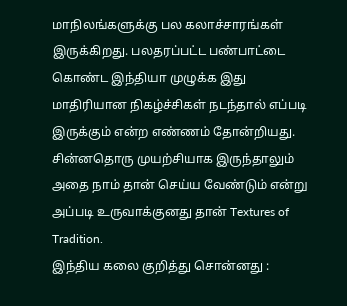மாநிலங்களுக்கு பல கலாச்சாரங்கள் இருக்கிறது. பலதரப்பட்ட பண்பாட்டை கொண்ட இந்தியா முழுக்க இது மாதிரியான நிகழ்ச்சிகள் நடந்தால் எப்படி இருக்கும் என்ற எண்ணம் தோன்றியது. சின்னதொரு முயற்சியாக இருந்தாலும் அதை நாம் தான் செய்ய வேண்டும் என்று அப்படி உருவாக்குனது தான் Textures of Tradition.
இந்திய கலை குறித்து சொன்னது :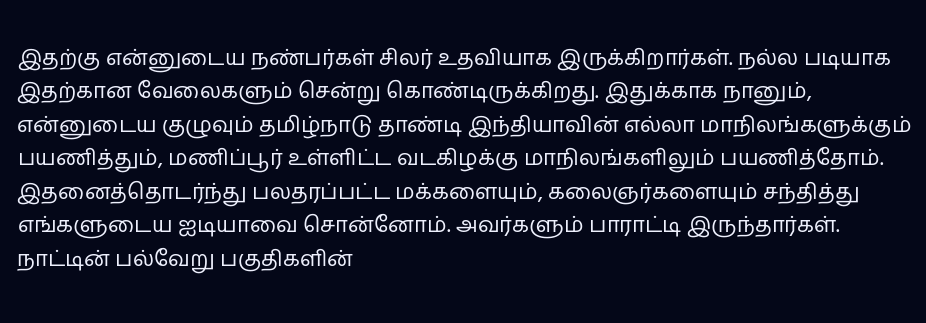இதற்கு என்னுடைய நண்பர்கள் சிலர் உதவியாக இருக்கிறார்கள். நல்ல படியாக இதற்கான வேலைகளும் சென்று கொண்டிருக்கிறது. இதுக்காக நானும், என்னுடைய குழுவும் தமிழ்நாடு தாண்டி இந்தியாவின் எல்லா மாநிலங்களுக்கும் பயணித்தும், மணிப்பூர் உள்ளிட்ட வடகிழக்கு மாநிலங்களிலும் பயணித்தோம். இதனைத்தொடர்ந்து பலதரப்பட்ட மக்களையும், கலைஞர்களையும் சந்தித்து எங்களுடைய ஐடியாவை சொன்னோம். அவர்களும் பாராட்டி இருந்தார்கள். நாட்டின் பல்வேறு பகுதிகளின்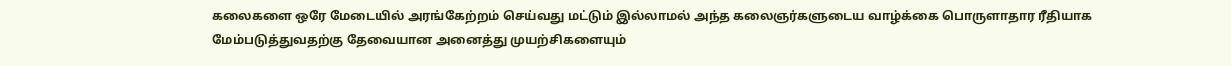கலைகளை ஒரே மேடையில் அரங்கேற்றம் செய்வது மட்டும் இல்லாமல் அந்த கலைஞர்களுடைய வாழ்க்கை பொருளாதார ரீதியாக மேம்படுத்துவதற்கு தேவையான அனைத்து முயற்சிகளையும்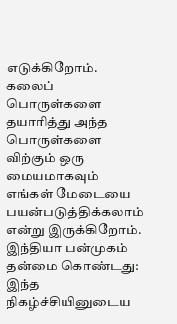எடுக்கிறோம். கலைப் பொருள்களை தயாரித்து அந்த பொருள்களை விற்கும் ஒரு மையமாகவும் எங்கள் மேடையை பயன்படுத்திக்கலாம் என்று இருக்கிறோம்.
இந்தியா பன்முகம் தன்மை கொண்டது:
இந்த நிகழ்ச்சியினுடைய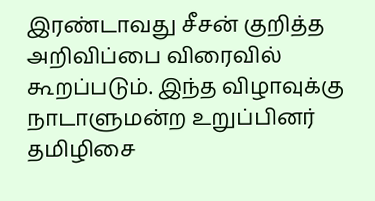இரண்டாவது சீசன் குறித்த அறிவிப்பை விரைவில் கூறப்படும். இந்த விழாவுக்கு நாடாளுமன்ற உறுப்பினர் தமிழிசை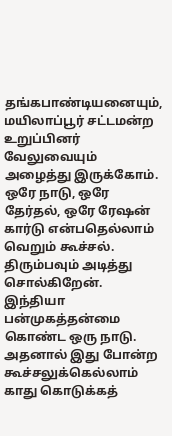தங்கபாண்டியனையும், மயிலாப்பூர் சட்டமன்ற உறுப்பினர் வேலுவையும் அழைத்து இருக்கோம். ஒரே நாடு, ஒரே தேர்தல், ஒரே ரேஷன் கார்டு என்பதெல்லாம் வெறும் கூச்சல். திரும்பவும் அடித்து சொல்கிறேன். இந்தியா பன்முகத்தன்மை கொண்ட ஒரு நாடு. அதனால் இது போன்ற கூச்சலுக்கெல்லாம் காது கொடுக்கத்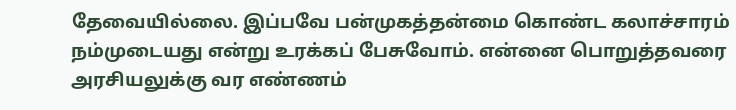தேவையில்லை. இப்பவே பன்முகத்தன்மை கொண்ட கலாச்சாரம் நம்முடையது என்று உரக்கப் பேசுவோம். என்னை பொறுத்தவரை அரசியலுக்கு வர எண்ணம்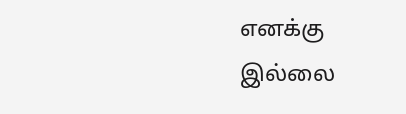எனக்கு இல்லை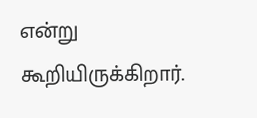என்று கூறியிருக்கிறார்.